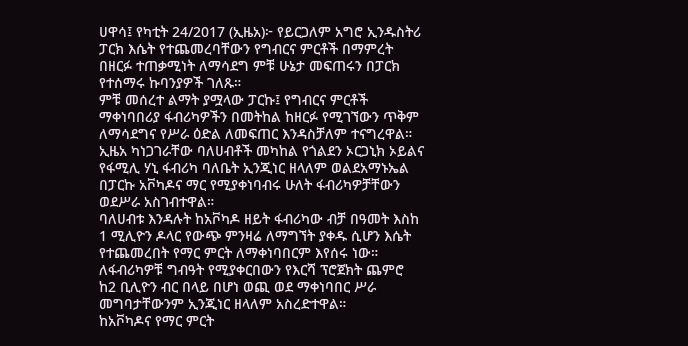ሀዋሳ፤ የካቲት 24/2017 (ኢዜአ)፦ የይርጋለም አግሮ ኢንዱስትሪ ፓርክ እሴት የተጨመረባቸውን የግብርና ምርቶች በማምረት በዘርፉ ተጠቃሚነት ለማሳደግ ምቹ ሁኔታ መፍጠሩን በፓርክ የተሰማሩ ኩባንያዎች ገለጹ።
ምቹ መሰረተ ልማት ያሟላው ፓርኩ፤ የግብርና ምርቶች ማቀነባበሪያ ፋብሪካዎችን በመትከል ከዘርፉ የሚገኘውን ጥቅም ለማሳደግና የሥራ ዕድል ለመፍጠር እንዳስቻለም ተናግረዋል።
ኢዜአ ካነጋገራቸው ባለሀብቶች መካከል የጎልደን ኦርጋኒክ ኦይልና የፋሚሊ ሃኒ ፋብሪካ ባለቤት ኢንጂነር ዘላለም ወልደአማኑኤል በፓርኩ አቮካዶና ማር የሚያቀነባብሩ ሁለት ፋብሪካዎቻቸውን ወደሥራ አስገብተዋል።
ባለሀብቱ እንዳሉት ከአቮካዶ ዘይት ፋብሪካው ብቻ በዓመት እስከ 1 ሚሊዮን ዶላር የውጭ ምንዛሬ ለማግኘት ያቀዱ ሲሆን እሴት የተጨመረበት የማር ምርት ለማቀነባበርም እየሰሩ ነው።
ለፋብሪካዎቹ ግብዓት የሚያቀርበውን የእርሻ ፕሮጀክት ጨምሮ ከ2 ቢሊዮን ብር በላይ በሆነ ወጪ ወደ ማቀነባበር ሥራ መግባታቸውንም ኢንጂነር ዘላለም አስረድተዋል።
ከአቮካዶና የማር ምርት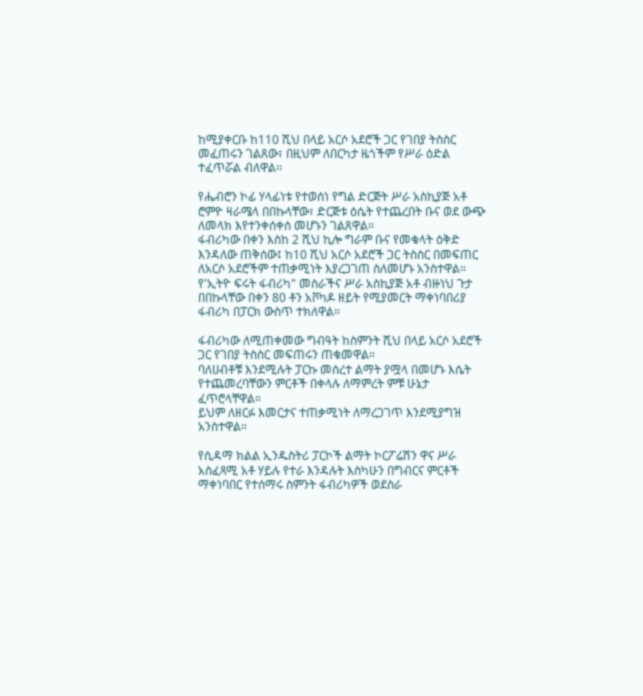ከሚያቀርቡ ከ110 ሺህ በላይ አርሶ አደሮች ጋር የገበያ ትስስር መፈጠሩን ገልጸው፣ በዚህም ለበርካታ ዜጎችም የሥራ ዕድል ተፈጥሯል ብለዋል፡፡

የሔብሮን ኮፊ ሃላፊነቱ የተወሰነ የግል ድርጅት ሥራ አስኪያጅ አቶ ሮምዮ ዛራሜላ በበኩላቸው፣ ድርጅቱ ዕሴት የተጨረበት ቡና ወደ ውጭ ለመላክ እየተንቀሰቀሰ መሆኑን ገልጸዋል።
ፋብሪካው በቀን እስከ 2 ሺህ ኪሎ ግራም ቡና የመቁላት ዕቅድ እንዳለው ጠቅሰው፤ ከ10 ሺህ አርሶ አደሮች ጋር ትስስር በመፍጠር ለአርሶ አደሮችም ተጠቃሚነት እያረጋገጠ ስለመሆኑ አንስተዋል።
የ'ኢትዮ ፍሩት ፋብሪካ" መስራችና ሥራ አስኪያጅ አቶ ብዙነህ ጉታ በበኩላቸው በቀን 80 ቶን አቮካዶ ዘይት የሚያመርት ማቀነባበሪያ ፋብሪካ በፓርክ ውስጥ ተክለዋል።

ፋብሪካው ለሚጠቀመው ግብዓት ከስምንት ሺህ በላይ አርሶ አደሮች ጋር የገበያ ትስስር መፍጠሩን ጠቁመዋል።
ባለሀብቶቹ እንደሚሉት ፓርኩ መሰረተ ልማት ያሟላ በመሆኑ እሴት የተጨመረባቸውን ምርቶች በቀላሉ ለማምረት ምቹ ሁኔታ ፈጥሮላቸዋል።
ይህም ለዘርፉ እመርታና ተጠቃሚነት ለማረጋገጥ እንደሚያግዝ አንስተዋል።

የሲዳማ ክልል ኢንዱስትሪ ፓርኮች ልማት ኮርፖሬሽን ዋና ሥራ አስፈጻሚ አቶ ሃይሉ የተራ እንዳሉት እስካሁን በግብርና ምርቶች ማቀነባበር የተሰማሩ ስምንት ፋብሪካዎች ወደስራ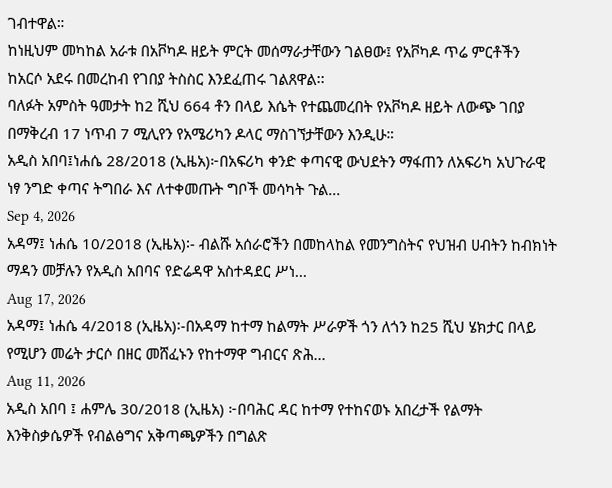ገብተዋል።
ከነዚህም መካከል አራቱ በአቮካዶ ዘይት ምርት መሰማራታቸውን ገልፀው፤ የአቮካዶ ጥሬ ምርቶችን ከአርሶ አደሩ በመረከብ የገበያ ትስስር እንደፈጠሩ ገልጸዋል፡፡
ባለፉት አምስት ዓመታት ከ2 ሺህ 664 ቶን በላይ እሴት የተጨመረበት የአቮካዶ ዘይት ለውጭ ገበያ በማቅረብ 17 ነጥብ 7 ሚሊየን የአሜሪካን ዶላር ማስገኘታቸውን እንዲሁ።
አዲስ አበባ፤ነሐሴ 28/2018 (ኢዜአ)፦በአፍሪካ ቀንድ ቀጣናዊ ውህደትን ማፋጠን ለአፍሪካ አህጉራዊ ነፃ ንግድ ቀጣና ትግበራ እና ለተቀመጡት ግቦች መሳካት ጉል...
Sep 4, 2026
አዳማ፤ ነሐሴ 10/2018 (ኢዜአ)፡- ብልሹ አሰራሮችን በመከላከል የመንግስትና የህዝብ ሀብትን ከብክነት ማዳን መቻሉን የአዲስ አበባና የድሬዳዋ አስተዳደር ሥነ...
Aug 17, 2026
አዳማ፤ ነሐሴ 4/2018 (ኢዜአ)፡-በአዳማ ከተማ ከልማት ሥራዎች ጎን ለጎን ከ25 ሺህ ሄክታር በላይ የሚሆን መሬት ታርሶ በዘር መሸፈኑን የከተማዋ ግብርና ጽሕ...
Aug 11, 2026
አዲስ አበባ ፤ ሐምሌ 30/2018 (ኢዜአ) ፦በባሕር ዳር ከተማ የተከናወኑ አበረታች የልማት እንቅስቃሴዎች የብልፅግና አቅጣጫዎችን በግልጽ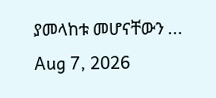ያመላከቱ መሆናቸውን ...
Aug 7, 2026